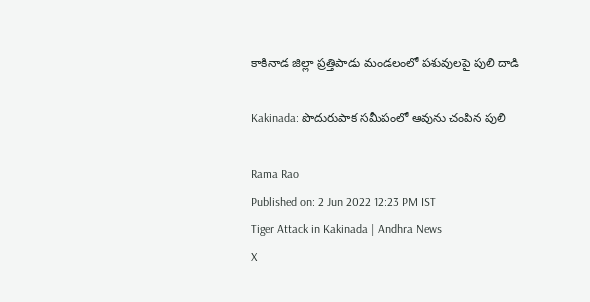కాకినాడ జిల్లా ప్రత్తిపాడు మండలంలో పశువులపై పులి దాడి

Kakinada: పొదురుపాక సమీపంలో ఆవును చంపిన పులి

Rama Rao
Published on: 2 Jun 2022 12:23 PM IST
Tiger Attack in Kakinada | Andhra News
X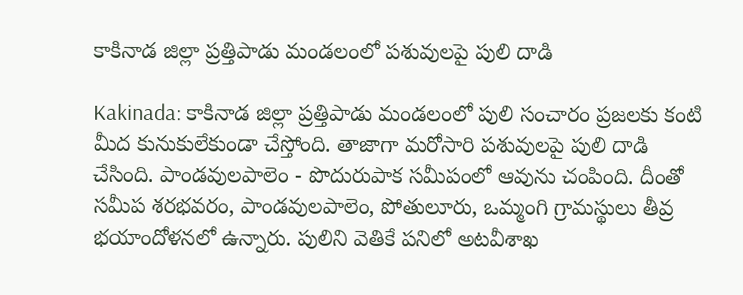కాకినాడ జిల్లా ప్రత్తిపాడు మండలంలో పశువులపై పులి దాడి

Kakinada: కాకినాడ జిల్లా ప్రత్తిపాడు మండలంలో పులి సంచారం ప్రజలకు కంటి మీద కునుకులేకుండా చేస్తోంది. తాజాగా మరోసారి పశువులపై పులి దాడి చేసింది. పాండవులపాలెం - పొదురుపాక సమీపంలో ఆవును చంపింది. దీంతో సమీప శరభవరం, పాండవులపాలెం, పోతులూరు, ఒమ్మంగి గ్రామస్థులు తీవ్ర భయాందోళనలో ఉన్నారు. పులిని వెతికే పనిలో అటవీశాఖ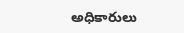అధికారులు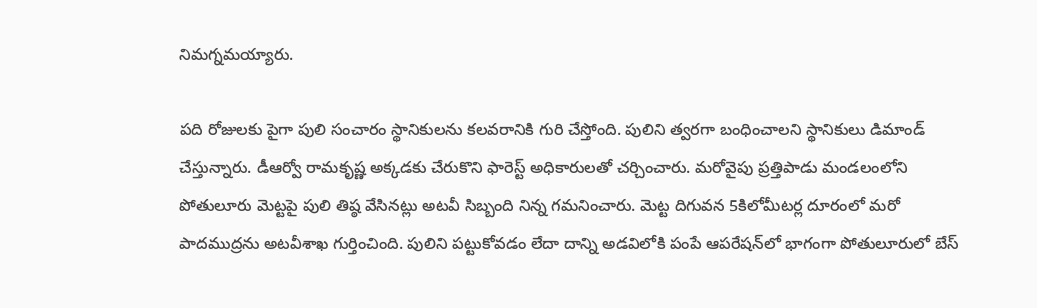నిమగ్నమయ్యారు.

పది రోజులకు పైగా పులి సంచారం స్థానికులను కలవరానికి గురి చేస్తోంది. పులిని త్వరగా బంధించాలని స్థానికులు డిమాండ్ చేస్తున్నారు. డీఆర్వో రామకృష్ణ అక్కడకు చేరుకొని ఫారెస్ట్ అధికారులతో చర్చించారు. మరోవైపు ప్రత్తిపాడు మండలంలోని పోతులూరు మెట్టపై పులి తిష్ఠ వేసినట్లు అటవీ సిబ్బంది నిన్న గమనించారు. మెట్ట దిగువన 5కిలోమీటర్ల దూరంలో మరో పాదముద్రను అటవీశాఖ గుర్తించింది. పులిని పట్టుకోవడం లేదా దాన్ని అడవిలోకి పంపే ఆపరేషన్‌లో భాగంగా పోతులూరులో బేస్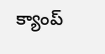క్యాంప్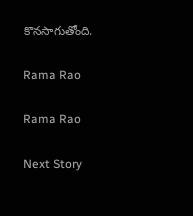కొనసాగుతోంది.

Rama Rao

Rama Rao

Next Story